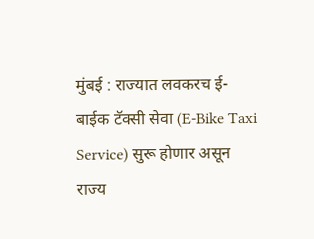मुंबई : राज्यात लवकरच ई-बाईक टॅक्सी सेवा (E-Bike Taxi Service) सुरू होणार असून राज्य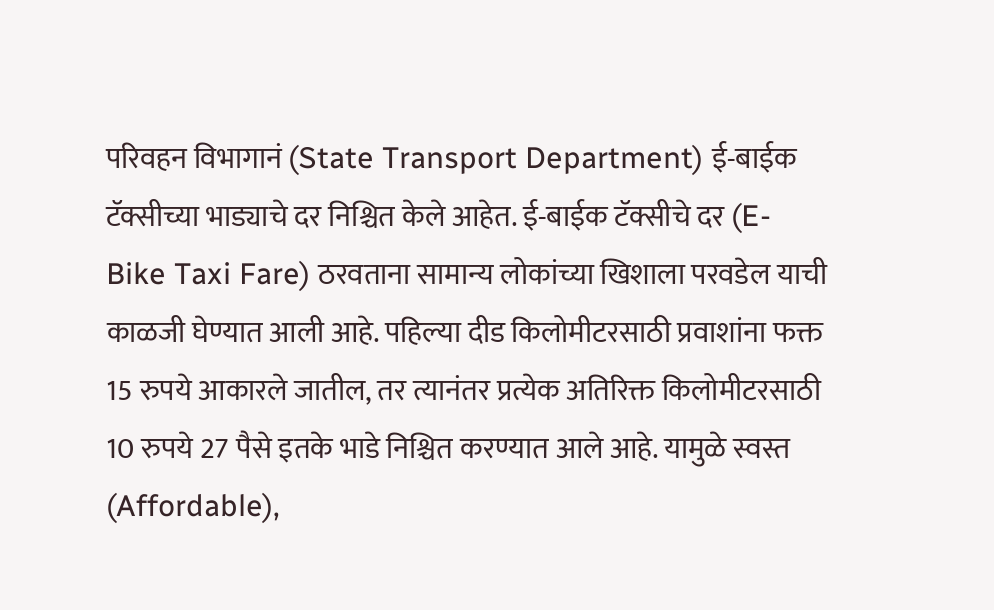परिवहन विभागानं (State Transport Department) ई-बाईक टॅक्सीच्या भाड्याचे दर निश्चित केले आहेत. ई-बाईक टॅक्सीचे दर (E-Bike Taxi Fare) ठरवताना सामान्य लोकांच्या खिशाला परवडेल याची काळजी घेण्यात आली आहे. पहिल्या दीड किलोमीटरसाठी प्रवाशांना फक्त 15 रुपये आकारले जातील, तर त्यानंतर प्रत्येक अतिरिक्त किलोमीटरसाठी 10 रुपये 27 पैसे इतके भाडे निश्चित करण्यात आले आहे. यामुळे स्वस्त (Affordable),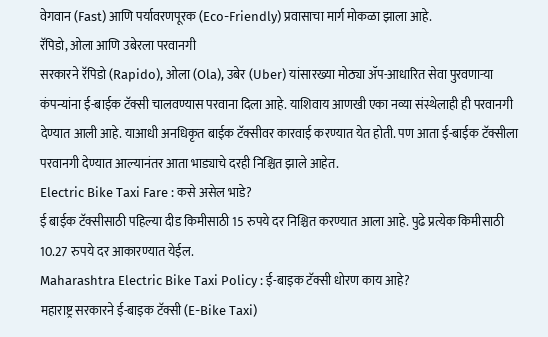वेगवान (Fast) आणि पर्यावरणपूरक (Eco-Friendly) प्रवासाचा मार्ग मोकळा झाला आहे.
रॅपिडो, ओला आणि उबेरला परवानगी
सरकारने रॅपिडो (Rapido), ओला (Ola), उबेर (Uber) यांसारख्या मोठ्या ॲप-आधारित सेवा पुरवणाऱ्या कंपन्यांना ई-बाईक टॅक्सी चालवण्यास परवाना दिला आहे. याशिवाय आणखी एका नव्या संस्थेलाही ही परवानगी देण्यात आली आहे. याआधी अनधिकृत बाईक टॅक्सीवर कारवाई करण्यात येत होती. पण आता ई-बाईक टॅक्सीला परवानगी देण्यात आल्यानंतर आता भाड्याचे दरही निश्चित झाले आहेत.
Electric Bike Taxi Fare : कसे असेल भाडे?
ई बाईक टॅक्सीसाठी पहिल्या दीड किमीसाठी 15 रुपये दर निश्चित करण्यात आला आहे. पुढे प्रत्येक किमीसाठी 10.27 रुपये दर आकारण्यात येईल.
Maharashtra Electric Bike Taxi Policy : ई-बाइक टॅक्सी धोरण काय आहे?
महाराष्ट्र सरकारने ई-बाइक टॅक्सी (E-Bike Taxi)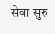सेवा सुरु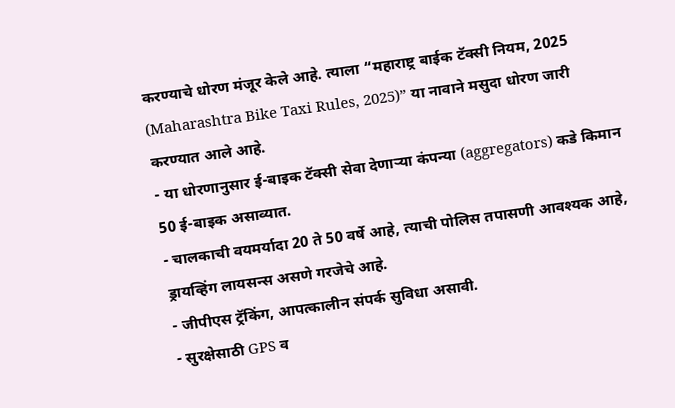करण्याचे धोरण मंजूर केले आहे. त्याला “महाराष्ट्र बाईक टॅक्सी नियम, 2025 (Maharashtra Bike Taxi Rules, 2025)” या नावाने मसुदा धोरण जारी करण्यात आले आहे.
- या धोरणानुसार ई-बाइक टॅक्सी सेवा देणाऱ्या कंपन्या (aggregators) कडे किमान 50 ई-बाइक असाव्यात.
- चालकाची वयमर्यादा 20 ते 50 वर्षे आहे, त्याची पोलिस तपासणी आवश्यक आहे, ड्रायव्हिंग लायसन्स असणे गरजेचे आहे.
- जीपीएस ट्रॅकिंग, आपत्कालीन संपर्क सुविधा असावी.
- सुरक्षेसाठी GPS व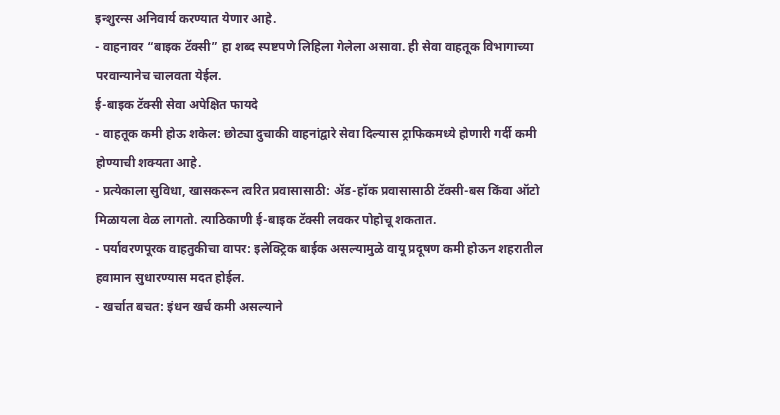इन्शुरन्स अनिवार्य करण्यात येणार आहे.
- वाहनावर “बाइक टॅक्सी” हा शब्द स्पष्टपणे लिहिला गेलेला असावा. ही सेवा वाहतूक विभागाच्या परवान्यानेच चालवता येईल.
ई-बाइक टॅक्सी सेवा अपेक्षित फायदे
- वाहतूक कमी होऊ शकेल: छोट्या दुचाकी वाहनांद्वारे सेवा दिल्यास ट्राफिकमध्ये होणारी गर्दी कमी होण्याची शक्यता आहे.
- प्रत्येकाला सुविधा, खासकरून त्वरित प्रवासासाठी: ॲड-हॉक प्रवासासाठी टॅक्सी-बस किंवा ऑटो मिळायला वेळ लागतो. त्याठिकाणी ई-बाइक टॅक्सी लवकर पोहोचू शकतात.
- पर्यावरणपूरक वाहतुकीचा वापर: इलेक्ट्रिक बाईक असल्यामुळे वायू प्रदूषण कमी होऊन शहरातील हवामान सुधारण्यास मदत होईल.
- खर्चात बचत: इंधन खर्च कमी असल्याने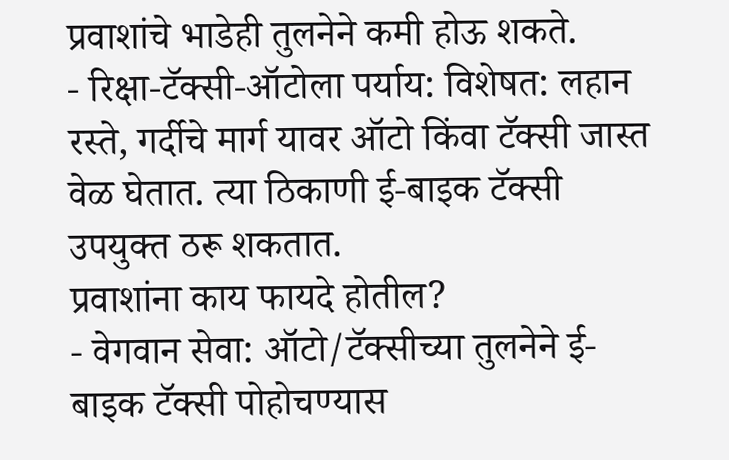प्रवाशांचे भाडेही तुलनेने कमी होऊ शकते.
- रिक्षा-टॅक्सी-ऑटोला पर्याय: विशेषत: लहान रस्ते, गर्दीचे मार्ग यावर ऑटो किंवा टॅक्सी जास्त वेळ घेतात. त्या ठिकाणी ई-बाइक टॅक्सी उपयुक्त ठरू शकतात.
प्रवाशांना काय फायदे होतील?
- वेगवान सेवा: ऑटो/टॅक्सीच्या तुलनेने ई-बाइक टॅक्सी पोहोचण्यास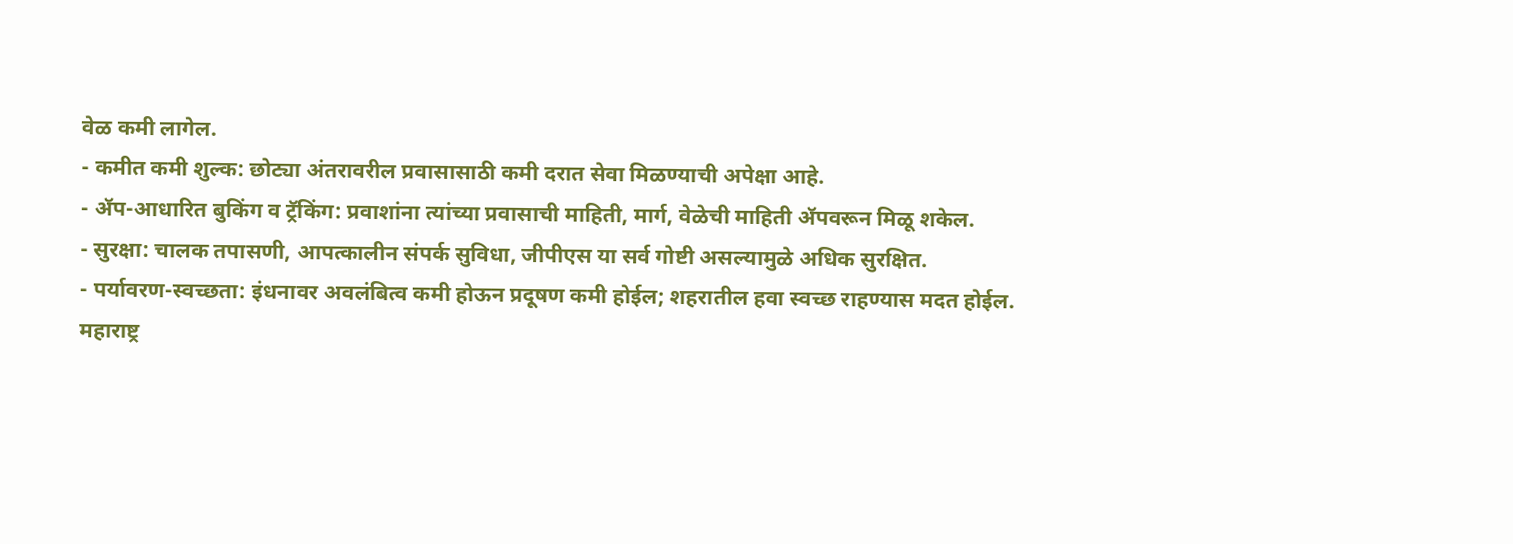वेळ कमी लागेल.
- कमीत कमी शुल्क: छोट्या अंतरावरील प्रवासासाठी कमी दरात सेवा मिळण्याची अपेक्षा आहे.
- ॲप-आधारित बुकिंग व ट्रॅकिंग: प्रवाशांना त्यांच्या प्रवासाची माहिती, मार्ग, वेळेची माहिती ॲपवरून मिळू शकेल.
- सुरक्षा: चालक तपासणी, आपत्कालीन संपर्क सुविधा, जीपीएस या सर्व गोष्टी असल्यामुळे अधिक सुरक्षित.
- पर्यावरण-स्वच्छता: इंधनावर अवलंबित्व कमी होऊन प्रदूषण कमी होईल; शहरातील हवा स्वच्छ राहण्यास मदत होईल.
महाराष्ट्र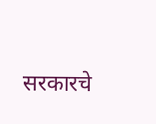सरकारचे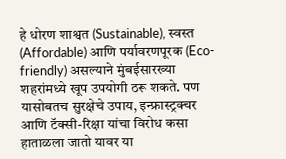हे धोरण शाश्वत (Sustainable), स्वस्त (Affordable) आणि पर्यावरणपूरक (Eco-friendly) असल्याने मुंबईसारख्या शहरांमध्ये खूप उपयोगी ठरू शकते. पण यासोबतच सुरक्षेचे उपाय, इन्फ्रास्ट्रक्चर आणि टॅक्सी-रिक्षा यांचा विरोध कसा हाताळला जातो यावर या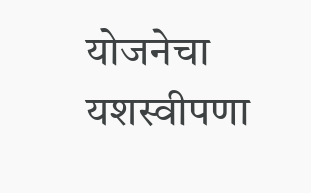योजनेचा यशस्वीपणा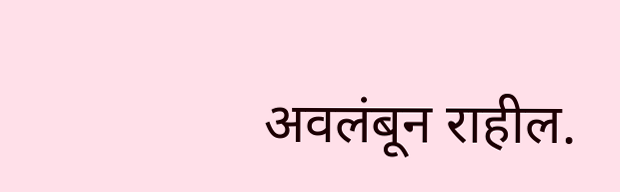अवलंबून राहील.